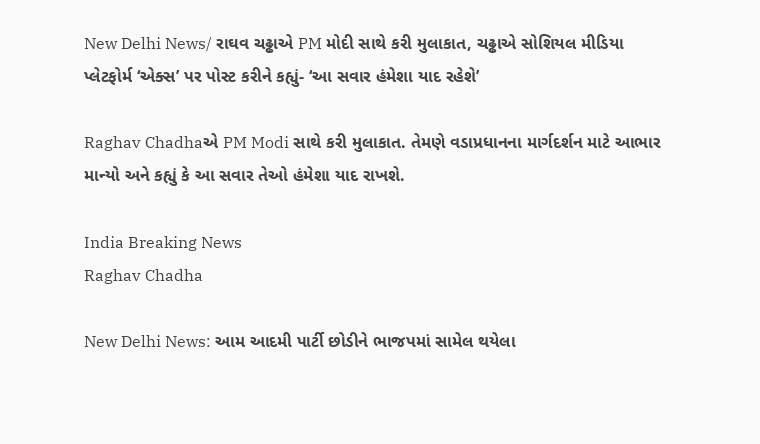New Delhi News/ રાઘવ ચઢ્ઢાએ PM મોદી સાથે કરી મુલાકાત, ચઢ્ઢાએ સોશિયલ મીડિયા પ્લેટફોર્મ ‘એક્સ’ પર પોસ્ટ કરીને કહ્યું- ‘આ સવાર હંમેશા યાદ રહેશે’

Raghav Chadhaએ PM Modi સાથે કરી મુલાકાત. તેમણે વડાપ્રધાનના માર્ગદર્શન માટે આભાર માન્યો અને કહ્યું કે આ સવાર તેઓ હંમેશા યાદ રાખશે.

India Breaking News
Raghav Chadha

New Delhi News: આમ આદમી પાર્ટી છોડીને ભાજપમાં સામેલ થયેલા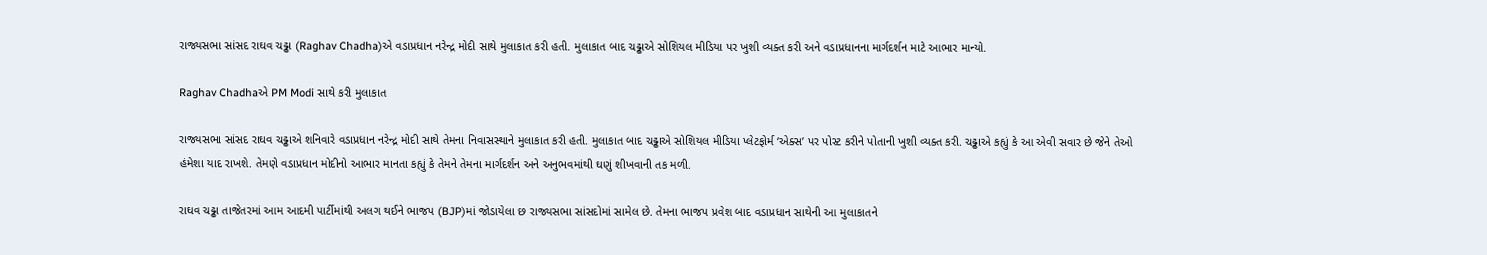રાજ્યસભા સાંસદ રાઘવ ચઢ્ઢા (Raghav Chadha)એ વડાપ્રધાન નરેન્દ્ર મોદી સાથે મુલાકાત કરી હતી. મુલાકાત બાદ ચઢ્ઢાએ સોશિયલ મીડિયા પર ખુશી વ્યક્ત કરી અને વડાપ્રધાનના માર્ગદર્શન માટે આભાર માન્યો.

Raghav Chadhaએ PM Modi સાથે કરી મુલાકાત

રાજ્યસભા સાંસદ રાઘવ ચઢ્ઢાએ શનિવારે વડાપ્રધાન નરેન્દ્ર મોદી સાથે તેમના નિવાસસ્થાને મુલાકાત કરી હતી. મુલાકાત બાદ ચઢ્ઢાએ સોશિયલ મીડિયા પ્લેટફોર્મ ‘એક્સ’ પર પોસ્ટ કરીને પોતાની ખુશી વ્યક્ત કરી. ચઢ્ઢાએ કહ્યું કે આ એવી સવાર છે જેને તેઓ હંમેશા યાદ રાખશે. તેમણે વડાપ્રધાન મોદીનો આભાર માનતા કહ્યું કે તેમને તેમના માર્ગદર્શન અને અનુભવમાંથી ઘણું શીખવાની તક મળી.

રાઘવ ચઢ્ઢા તાજેતરમાં આમ આદમી પાર્ટીમાંથી અલગ થઈને ભાજપ (BJP)માં જોડાયેલા છ રાજ્યસભા સાંસદોમાં સામેલ છે. તેમના ભાજપ પ્રવેશ બાદ વડાપ્રધાન સાથેની આ મુલાકાતને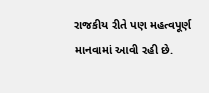રાજકીય રીતે પણ મહત્વપૂર્ણ માનવામાં આવી રહી છે.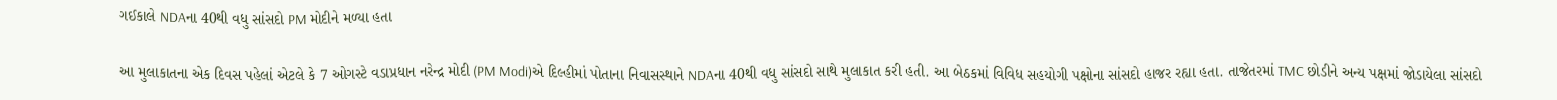ગઈકાલે NDAના 40થી વધુ સાંસદો PM મોદીને મળ્યા હતા

આ મુલાકાતના એક દિવસ પહેલાં એટલે કે 7 ઓગસ્ટે વડાપ્રધાન નરેન્દ્ર મોદી (PM Modi)એ દિલ્હીમાં પોતાના નિવાસસ્થાને NDAના 40થી વધુ સાંસદો સાથે મુલાકાત કરી હતી. આ બેઠકમાં વિવિધ સહયોગી પક્ષોના સાંસદો હાજર રહ્યા હતા. તાજેતરમાં TMC છોડીને અન્ય પક્ષમાં જોડાયેલા સાંસદો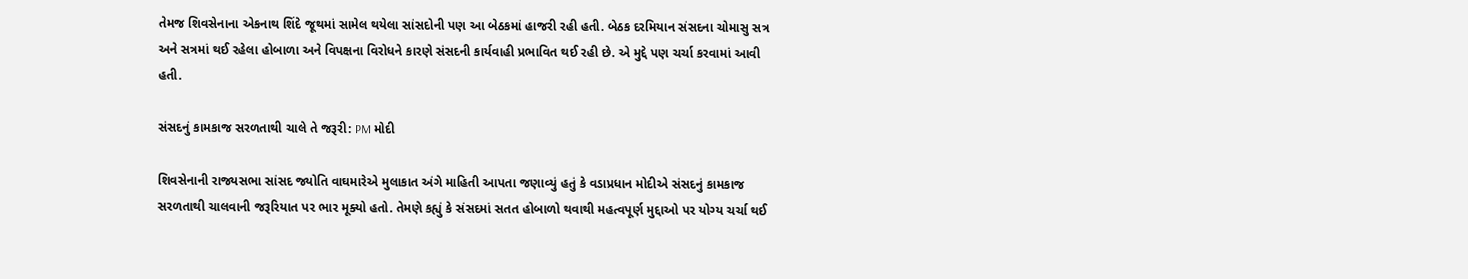તેમજ શિવસેનાના એકનાથ શિંદે જૂથમાં સામેલ થયેલા સાંસદોની પણ આ બેઠકમાં હાજરી રહી હતી. બેઠક દરમિયાન સંસદના ચોમાસુ સત્ર અને સત્રમાં થઈ રહેલા હોબાળા અને વિપક્ષના વિરોધને કારણે સંસદની કાર્યવાહી પ્રભાવિત થઈ રહી છે. એ મુદ્દે પણ ચર્ચા કરવામાં આવી હતી.

સંસદનું કામકાજ સરળતાથી ચાલે તે જરૂરી: PM મોદી

શિવસેનાની રાજ્યસભા સાંસદ જ્યોતિ વાઘમારેએ મુલાકાત અંગે માહિતી આપતા જણાવ્યું હતું કે વડાપ્રધાન મોદીએ સંસદનું કામકાજ સરળતાથી ચાલવાની જરૂરિયાત પર ભાર મૂક્યો હતો. તેમણે કહ્યું કે સંસદમાં સતત હોબાળો થવાથી મહત્વપૂર્ણ મુદ્દાઓ પર યોગ્ય ચર્ચા થઈ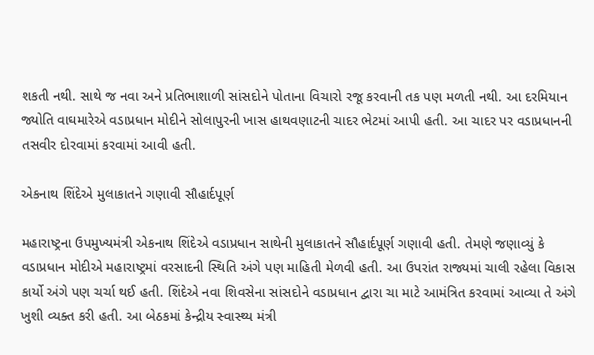શકતી નથી. સાથે જ નવા અને પ્રતિભાશાળી સાંસદોને પોતાના વિચારો રજૂ કરવાની તક પણ મળતી નથી. આ દરમિયાન જ્યોતિ વાઘમારેએ વડાપ્રધાન મોદીને સોલાપુરની ખાસ હાથવણાટની ચાદર ભેટમાં આપી હતી. આ ચાદર પર વડાપ્રધાનની તસવીર દોરવામાં કરવામાં આવી હતી.

એકનાથ શિંદેએ મુલાકાતને ગણાવી સૌહાર્દપૂર્ણ

મહારાષ્ટ્રના ઉપમુખ્યમંત્રી એકનાથ શિંદેએ વડાપ્રધાન સાથેની મુલાકાતને સૌહાર્દપૂર્ણ ગણાવી હતી. તેમણે જણાવ્યું કે વડાપ્રધાન મોદીએ મહારાષ્ટ્રમાં વરસાદની સ્થિતિ અંગે પણ માહિતી મેળવી હતી. આ ઉપરાંત રાજ્યમાં ચાલી રહેલા વિકાસ કાર્યો અંગે પણ ચર્ચા થઈ હતી. શિંદેએ નવા શિવસેના સાંસદોને વડાપ્રધાન દ્વારા ચા માટે આમંત્રિત કરવામાં આવ્યા તે અંગે ખુશી વ્યક્ત કરી હતી. આ બેઠકમાં કેન્દ્રીય સ્વાસ્થ્ય મંત્રી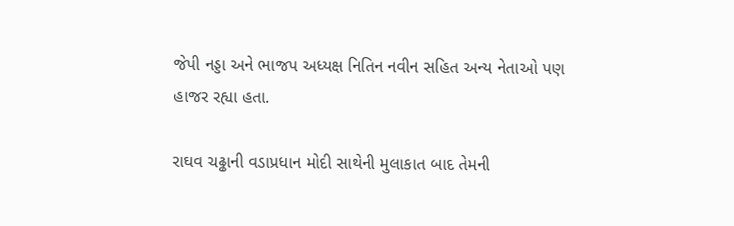જેપી નડ્ડા અને ભાજપ અધ્યક્ષ નિતિન નવીન સહિત અન્ય નેતાઓ પણ હાજર રહ્યા હતા.

રાઘવ ચઢ્ઢાની વડાપ્રધાન મોદી સાથેની મુલાકાત બાદ તેમની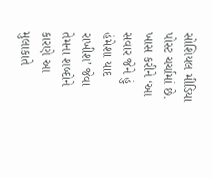સોશિયલ મીડિયા પોસ્ટ ચર્ચામાં છે. ખાસ કરીને ‘આ સવાર જેને હું હંમેશા યાદ રાખીશ’ જેવા તેમના શબ્દોને કારણે આ મુલાકાતે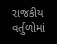રાજકીય વર્તુળોમાં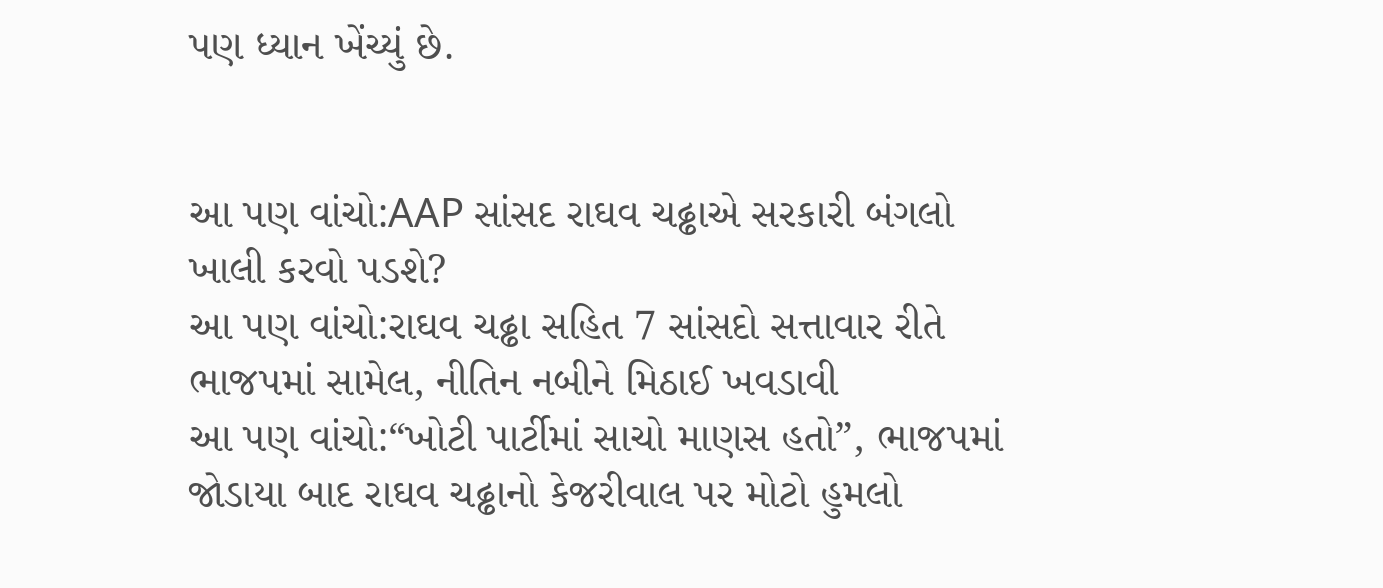પણ ધ્યાન ખેંચ્યું છે.


આ પણ વાંચો:AAP સાંસદ રાઘવ ચઢ્ઢાએ સરકારી બંગલો ખાલી કરવો પડશે?
આ પણ વાંચો:રાઘવ ચઢ્ઢા સહિત 7 સાંસદો સત્તાવાર રીતે ભાજપમાં સામેલ, નીતિન નબીને મિઠાઈ ખવડાવી
આ પણ વાંચો:“ખોટી પાર્ટીમાં સાચો માણસ હતો”, ભાજપમાં જોડાયા બાદ રાઘવ ચઢ્ઢાનો કેજરીવાલ પર મોટો હુમલો